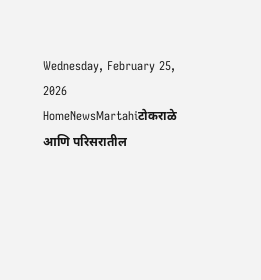Wednesday, February 25, 2026
HomeNewsMartahiटोकराळे आणि परिसरातील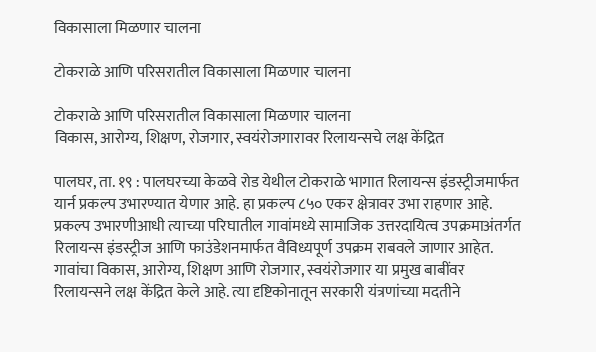विकासाला मिळणार चालना

टोकराळे आणि परिसरातील विकासाला मिळणार चालना

टोकराळे आणि परिसरातील विकासाला मिळणार चालना
विकास, आरोग्य, शिक्षण, रोजगार, स्वयंरोजगारावर रिलायन्सचे लक्ष केंद्रित

पालघर, ता. १९ : पालघरच्या केळवे रोड येथील टोकराळे भागात रिलायन्स इंडस्ट्रीजमार्फत यार्न प्रकल्प उभारण्यात येणार आहे. हा प्रकल्प ८५० एकर क्षेत्रावर उभा राहणार आहे. प्रकल्प उभारणीआधी त्याच्या परिघातील गावांमध्ये सामाजिक उत्तरदायित्व उपक्रमाअंतर्गत रिलायन्स इंडस्ट्रीज आणि फाउंडेशनमार्फत वैविध्यपूर्ण उपक्रम राबवले जाणार आहेत. गावांचा विकास, आरोग्य, शिक्षण आणि रोजगार, स्वयंरोजगार या प्रमुख बाबींवर रिलायन्सने लक्ष केंद्रित केले आहे. त्या दृष्टिकोनातून सरकारी यंत्रणांच्या मदतीने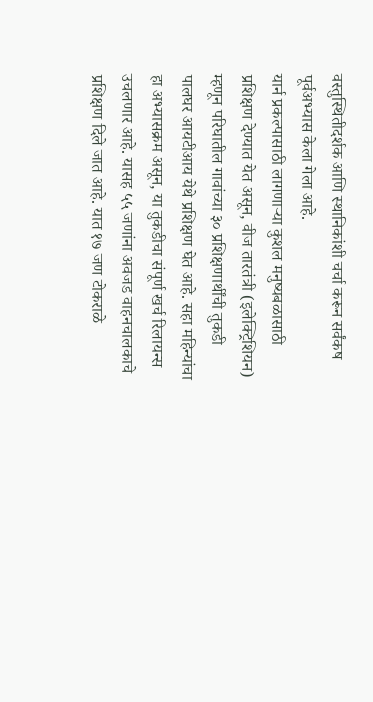वस्तुस्थितीदर्शक आणि स्थानिकांशी चर्चा करून सर्वंकष पूर्वअभ्यास केला गेला आहे.
यार्न प्रकल्पासाठी लागणाऱ्या कुशल मनुष्यबळासाठी प्रशिक्षण देण्यात येत असून, वीज तारतंत्री (इलेक्ट्रिशियन) म्हणून परिघातील गावांच्या ३० प्रशिक्षणार्थींची तुकडी पालघर आयटीआय येथे प्रशिक्षण घेत आहे. सहा महिन्यांचा हा अभ्यासक्रम असून, या तुकडीचा संपूर्ण खर्च रिलायन्स उचलणार आहे. यासह ५५ जणांना अवजड वाहनचालकाचे प्रशिक्षण दिले जात आहे. यात १७ जण टोकराळे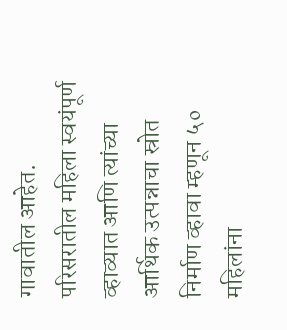गावातील आहेत. परिसरातील महिला स्वयंपूर्ण व्हाव्यात आणि त्यांच्या आर्थिक उत्पन्नाचा स्रोत निर्माण व्हावा म्हणून ५० महिलांना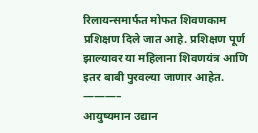रिलायन्समार्फत मोफत शिवणकाम प्रशिक्षण दिले जात आहे. प्रशिक्षण पूर्ण झाल्यावर या महिलाना शिवणयंत्र आणि इतर बाबी पुरवल्या जाणार आहेत.
———–
आयुष्यमान उद्यान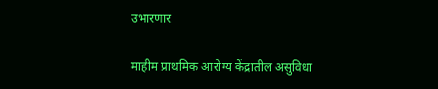उभारणार

माहीम प्राथमिक आरोग्य केंद्रातील असुविधा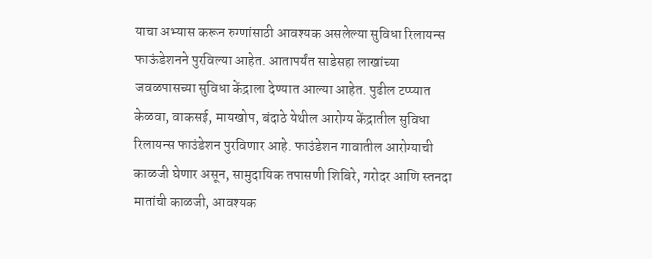याचा अभ्यास करून रुग्णांसाठी आवश्यक असलेल्या सुविधा रिलायन्स फाऊंडेशनने पुरविल्या आहेत. आतापर्यंत साडेसहा लाखांच्या जवळपासच्या सुविधा केंद्राला देण्यात आल्या आहेत. पुढील टप्प्यात केळवा, वाकसई, मायखोप, बंदाठे येथील आरोग्य केंद्रातील सुविधा रिलायन्स फाउंडेशन पुरविणार आहे. फाउंडेशन गावातील आरोग्याची काळजी घेणार असून, सामुदायिक तपासणी शिबिरे, गरोदर आणि स्तनदा मातांची काळजी, आवश्यक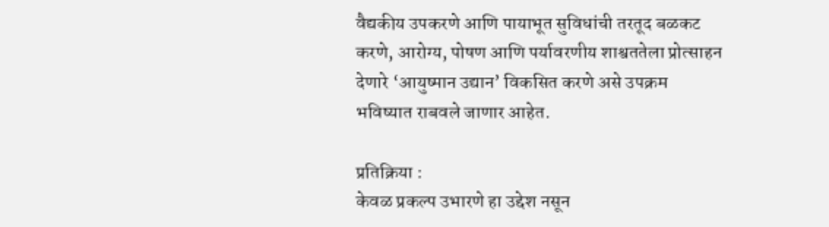वैद्यकीय उपकरणे आणि पायाभूत सुविधांची तरतूद बळकट करणे, आरोग्य, पोषण आणि पर्यावरणीय शाश्वततेला प्रोत्साहन देणारे ‘आयुष्मान उद्यान’ विकसित करणे असे उपक्रम भविष्यात राबवले जाणार आहेत.

प्रतिक्रिया :
केवळ प्रकल्प उभारणे हा उद्देश नसून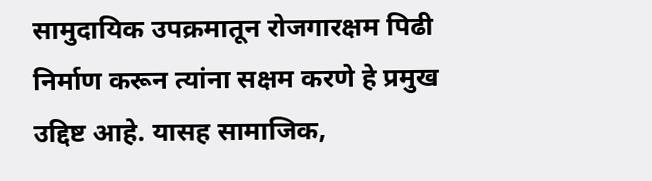सामुदायिक उपक्रमातून रोजगारक्षम पिढी निर्माण करून त्यांना सक्षम करणे हे प्रमुख उद्दिष्ट आहे. यासह सामाजिक,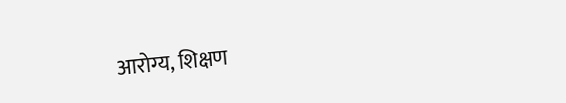आरोग्य, शिक्षण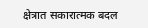क्षेत्रात सकारात्मक बदल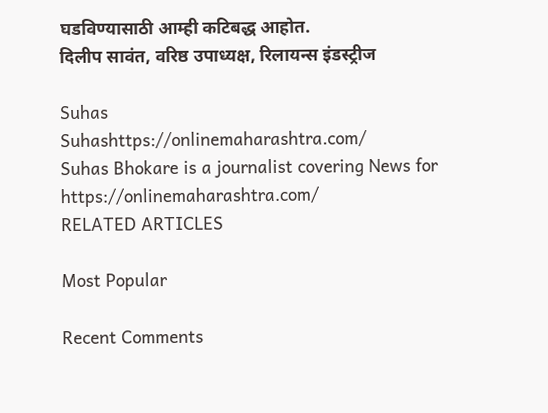घडविण्यासाठी आम्ही कटिबद्ध आहोत.
दिलीप सावंत, वरिष्ठ उपाध्यक्ष, रिलायन्स इंडस्ट्रीज

Suhas
Suhashttps://onlinemaharashtra.com/
Suhas Bhokare is a journalist covering News for https://onlinemaharashtra.com/
RELATED ARTICLES

Most Popular

Recent Comments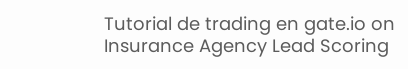Tutorial de trading en gate.io on Insurance Agency Lead Scoring